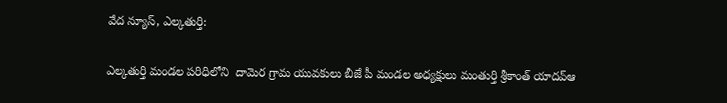వేద న్యూస్, ఎల్కతుర్తి:

ఎల్కతుర్తి మండల పరిధిలోని  దామెర గ్రామ యువకులు బీజే పీ మండల అధ్యక్షులు మంతుర్తి శ్రీకాంత్ యాదవ్ఆ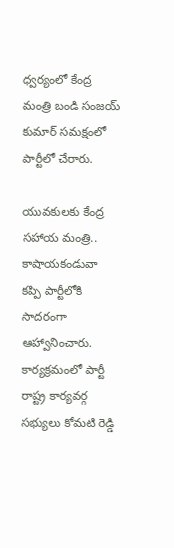ధ్వర్యంలో కేంద్ర మంత్రి బండి సంజయ్ కుమార్ సమక్షంలో పార్టీలో చేరారు.

యువకులకు కేంద్ర సహాయ మంత్రి.. కాషాయకండువా కప్పి పార్టీలోకి సాదరంగా ఆహ్వానించారు. కార్యక్రమంలో పార్టీ రాష్ట్ర కార్యవర్గ సభ్యులు కోమటి రెడ్డి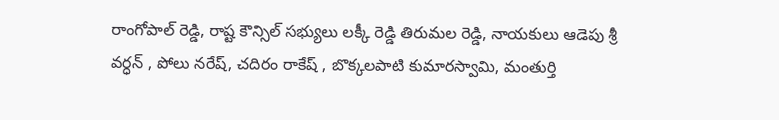రాంగోపాల్ రెడ్డి, రాష్ట కౌన్సిల్ సభ్యులు లక్కీ రెడ్డి తిరుమల రెడ్డి, నాయకులు ఆడెపు శ్రీ వర్ధన్ , పోలు నరేష్, చదిరం రాకేష్ , బొక్కలపాటి కుమారస్వామి, మంతుర్తి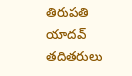తిరుపతి యాదవ్ తదితరులు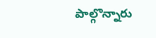పాల్గొన్నారు